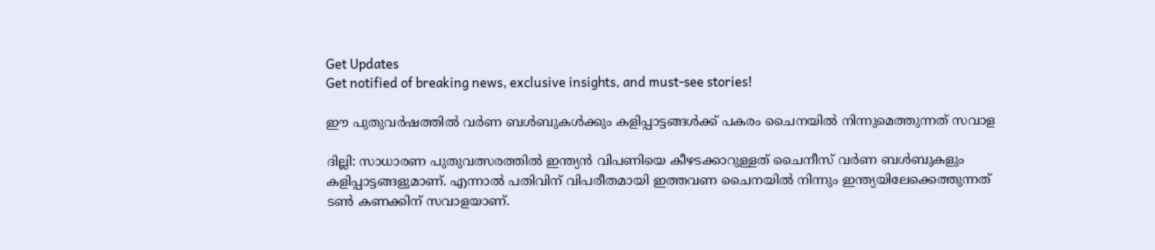Get Updates
Get notified of breaking news, exclusive insights, and must-see stories!

ഈ പുതുവര്‍ഷത്തില്‍ വര്‍ണ ബള്‍ബുകള്‍ക്കും കളിപ്പാട്ടങ്ങള്‍ക്ക് പകരം ചൈനയില്‍ നിന്നുമെത്തുന്നത് സവാള

ദില്ലി: സാധാരണ പുതുവത്സരത്തില്‍ ഇന്ത്യന്‍ വിപണിയെ കീഴടക്കാറുള്ളത് ചൈനീസ് വര്‍ണ ബള്‍ബുകളും കളിപ്പാട്ടങ്ങളുമാണ്. എന്നാല്‍ പതിവിന് വിപരീതമായി ഇത്തവണ ചൈനയില്‍ നിന്നും ഇന്ത്യയിലേക്കെത്തുന്നത് ടണ്‍ കണക്കിന് സവാളയാണ്.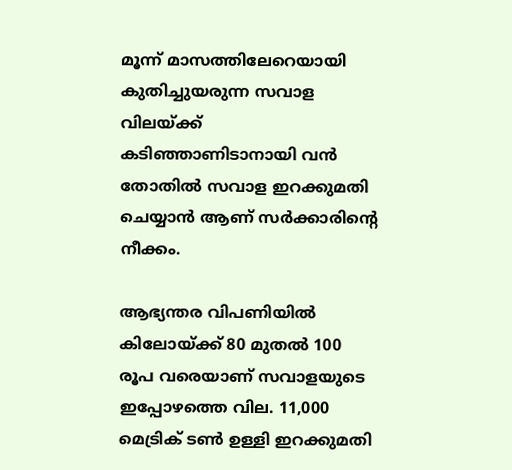മൂന്ന് മാസത്തിലേറെയായി കുതിച്ചുയരുന്ന സവാള വിലയ്ക്ക് കടിഞ്ഞാണിടാനായി വന്‍ തോതില്‍ സവാള ഇറക്കുമതി ചെയ്യാന്‍ ആണ് സര്‍ക്കാരിന്റെ നീക്കം.

ആഭ്യന്തര വിപണിയില്‍ കിലോയ്ക്ക് 80 മുതല്‍ 100 രൂപ വരെയാണ് സവാളയുടെ ഇപ്പോഴത്തെ വില. 11,000 മെട്രിക് ടണ്‍ ഉള്ളി ഇറക്കുമതി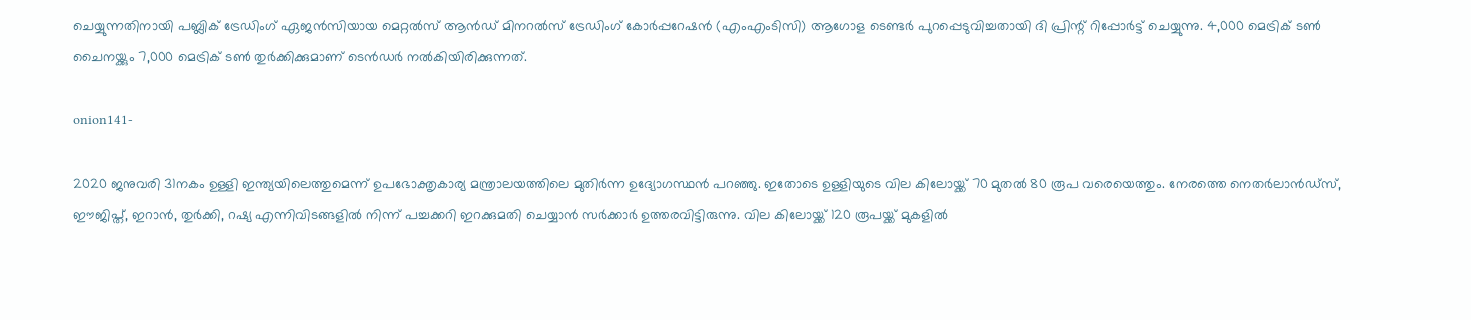ചെയ്യുന്നതിനായി പബ്ലിക് ട്രേഡിംഗ് ഏജന്‍സിയായ മെറ്റല്‍സ് ആന്‍ഡ് മിനറല്‍സ് ട്രേഡിംഗ് കോര്‍പ്പറേഷന്‍ (എംഎംടിസി) ആഗോള ടെണ്ടര്‍ പുറപ്പെടുവിച്ചതായി ദി പ്രിന്റ് റിപ്പോര്‍ട്ട് ചെയ്യുന്നു. 4,000 മെട്രിക് ടണ്‍ ചൈനയ്ക്കും 7,000 മെട്രിക് ടണ്‍ തുര്‍ക്കിക്കുമാണ് ടെന്‍ഡര്‍ നല്‍കിയിരിക്കുന്നത്.

onion141-

2020 ജനുവരി 31നകം ഉള്ളി ഇന്ത്യയിലെത്തുമെന്ന് ഉപഭോക്തൃകാര്യ മന്ത്രാലയത്തിലെ മുതിര്‍ന്ന ഉദ്യോഗസ്ഥന്‍ പറഞ്ഞു. ഇതോടെ ഉള്ളിയുടെ വില കിലോയ്ക്ക് 70 മുതല്‍ 80 രൂപ വരെയെത്തും. നേരത്തെ നെതര്‍ലാന്‍ഡ്സ്, ഈജിപ്ത്, ഇറാന്‍, തുര്‍ക്കി, റഷ്യ എന്നിവിടങ്ങളില്‍ നിന്ന് പച്ചക്കറി ഇറക്കുമതി ചെയ്യാന്‍ സര്‍ക്കാര്‍ ഉത്തരവിട്ടിരുന്നു. വില കിലോയ്ക്ക് 120 രൂപയ്ക്ക് മുകളില്‍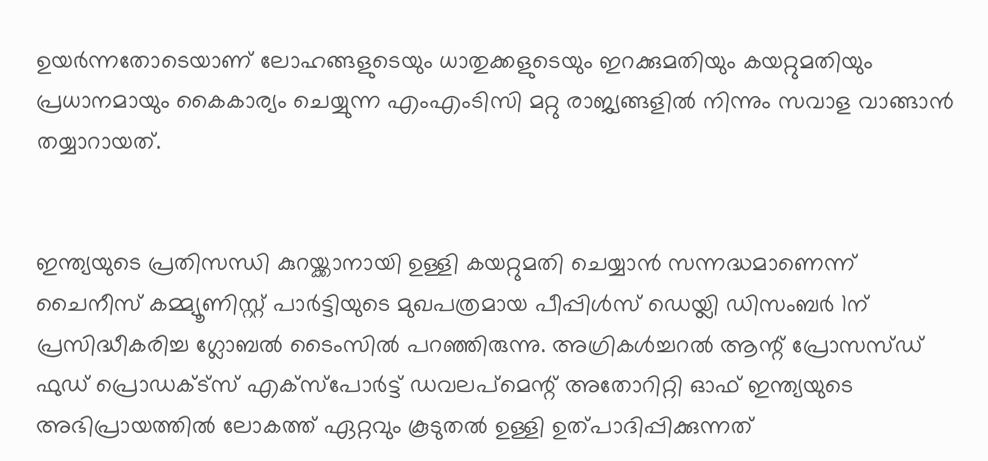ഉയര്‍ന്നതോടെയാണ് ലോഹങ്ങളുടെയും ധാതുക്കളുടെയും ഇറക്കുമതിയും കയറ്റുമതിയും പ്രധാനമായും കൈകാര്യം ചെയ്യുന്ന എംഎംടിസി മറ്റു രാജ്യങ്ങളില്‍ നിന്നും സവാള വാങ്ങാന്‍ തയ്യാറായത്.


ഇന്ത്യയുടെ പ്രതിസന്ധി കുറയ്ക്കാനായി ഉള്ളി കയറ്റുമതി ചെയ്യാന്‍ സന്നദ്ധമാണെന്ന് ചൈനീസ് കമ്മ്യൂണിസ്റ്റ് പാര്‍ട്ടിയുടെ മുഖപത്രമായ പീപ്പിള്‍സ് ഡെയ്ലി ഡിസംബര്‍ 1ന് പ്രസിദ്ധീകരിച്ച ഗ്ലോബല്‍ ടൈംസില്‍ പറഞ്ഞിരുന്നു. അഗ്രികള്‍ച്ചറല്‍ ആന്റ് പ്രോസസ്ഡ് ഫുഡ് പ്രൊഡക്ട്‌സ് എക്‌സ്‌പോര്‍ട്ട് ഡവലപ്‌മെന്റ് അതോറിറ്റി ഓഫ് ഇന്ത്യയുടെ അഭിപ്രായത്തില്‍ ലോകത്ത് ഏറ്റവും കൂടുതല്‍ ഉള്ളി ഉത്പാദിപ്പിക്കുന്നത്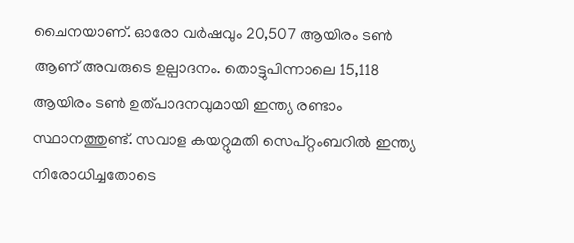ചൈനയാണ്. ഓരോ വര്‍ഷവും 20,507 ആയിരം ടണ്‍ ആണ് അവരുടെ ഉല്പാദനം. തൊട്ടുപിന്നാലെ 15,118 ആയിരം ടണ്‍ ഉത്പാദനവുമായി ഇന്ത്യ രണ്ടാം സ്ഥാനത്തുണ്ട്. സവാള കയറ്റുമതി സെപ്റ്റംബറില്‍ ഇന്ത്യ നിരോധിച്ചതോടെ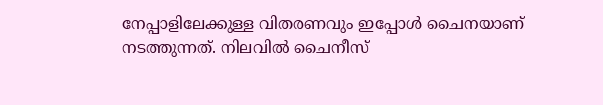നേപ്പാളിലേക്കുള്ള വിതരണവും ഇപ്പോള്‍ ചൈനയാണ് നടത്തുന്നത്. നിലവില്‍ ചൈനീസ്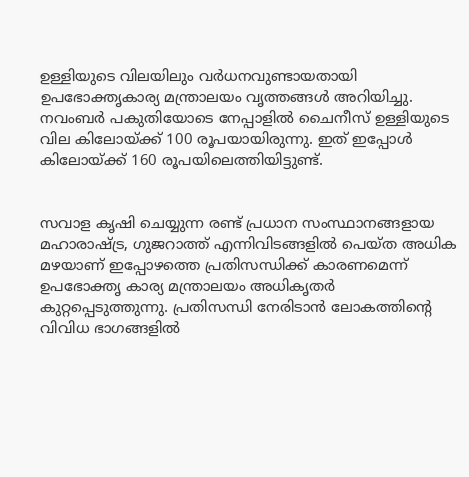ഉള്ളിയുടെ വിലയിലും വര്‍ധനവുണ്ടായതായി ഉപഭോക്തൃകാര്യ മന്ത്രാലയം വൃത്തങ്ങള്‍ അറിയിച്ചു. നവംബര്‍ പകുതിയോടെ നേപ്പാളില്‍ ചൈനീസ് ഉള്ളിയുടെ വില കിലോയ്ക്ക് 100 രൂപയായിരുന്നു. ഇത് ഇപ്പോള്‍ കിലോയ്ക്ക് 160 രൂപയിലെത്തിയിട്ടുണ്ട്.


സവാള കൃഷി ചെയ്യുന്ന രണ്ട് പ്രധാന സംസ്ഥാനങ്ങളായ മഹാരാഷ്ട്ര, ഗുജറാത്ത് എന്നിവിടങ്ങളില്‍ പെയ്ത അധിക മഴയാണ് ഇപ്പോഴത്തെ പ്രതിസന്ധിക്ക് കാരണമെന്ന് ഉപഭോക്തൃ കാര്യ മന്ത്രാലയം അധികൃതര്‍ കുറ്റപ്പെടുത്തുന്നു. പ്രതിസന്ധി നേരിടാന്‍ ലോകത്തിന്റെ വിവിധ ഭാഗങ്ങളില്‍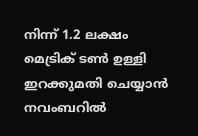നിന്ന് 1.2 ലക്ഷം മെട്രിക് ടണ്‍ ഉള്ളി ഇറക്കുമതി ചെയ്യാന്‍ നവംബറില്‍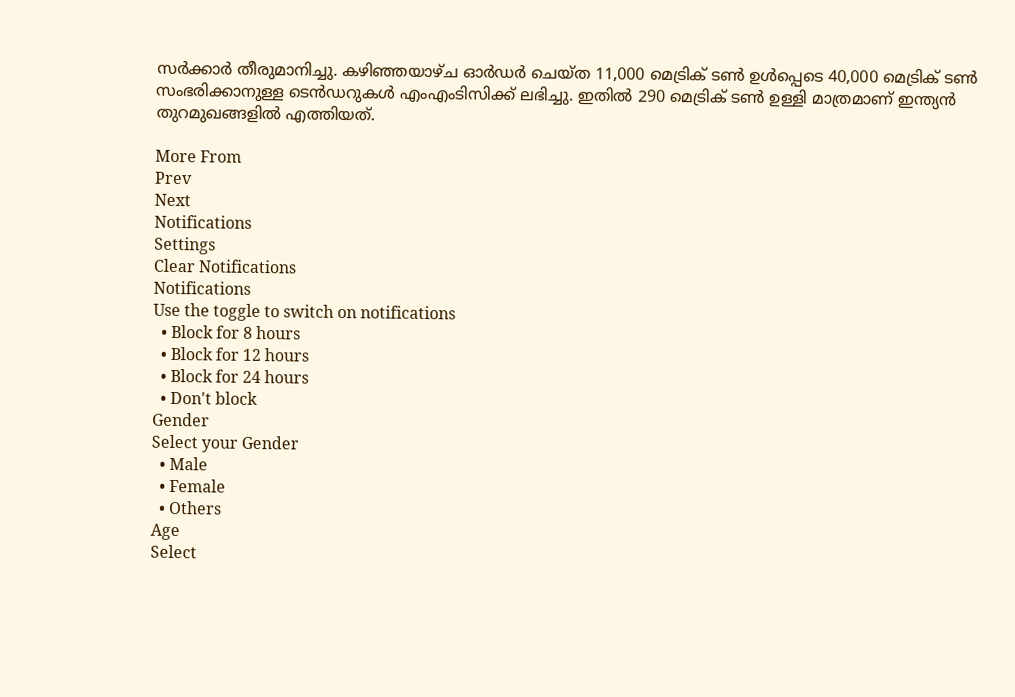സര്‍ക്കാര്‍ തീരുമാനിച്ചു. കഴിഞ്ഞയാഴ്ച ഓര്‍ഡര്‍ ചെയ്ത 11,000 മെട്രിക് ടണ്‍ ഉള്‍പ്പെടെ 40,000 മെട്രിക് ടണ്‍ സംഭരിക്കാനുള്ള ടെന്‍ഡറുകള്‍ എംഎംടിസിക്ക് ലഭിച്ചു. ഇതില്‍ 290 മെട്രിക് ടണ്‍ ഉള്ളി മാത്രമാണ് ഇന്ത്യന്‍ തുറമുഖങ്ങളില്‍ എത്തിയത്.

More From
Prev
Next
Notifications
Settings
Clear Notifications
Notifications
Use the toggle to switch on notifications
  • Block for 8 hours
  • Block for 12 hours
  • Block for 24 hours
  • Don't block
Gender
Select your Gender
  • Male
  • Female
  • Others
Age
Select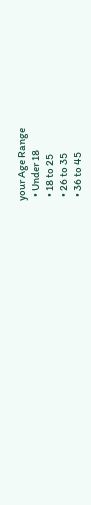your Age Range
  • Under 18
  • 18 to 25
  • 26 to 35
  • 36 to 45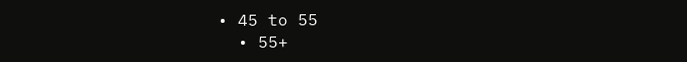• 45 to 55
  • 55+